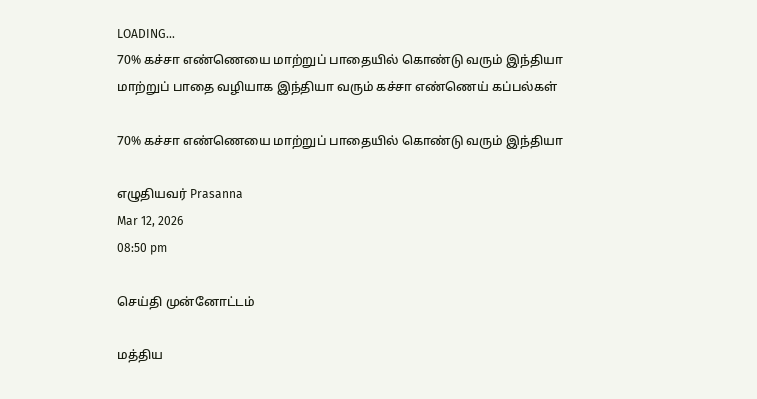LOADING...
70% கச்சா எண்ணெயை மாற்றுப் பாதையில் கொண்டு வரும் இந்தியா
மாற்றுப் பாதை வழியாக இந்தியா வரும் கச்சா எண்ணெய் கப்பல்கள்

70% கச்சா எண்ணெயை மாற்றுப் பாதையில் கொண்டு வரும் இந்தியா

எழுதியவர் Prasanna
Mar 12, 2026
08:50 pm

செய்தி முன்னோட்டம்

மத்திய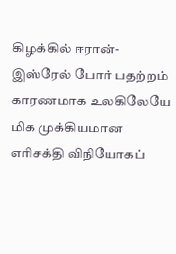கிழக்கில் ஈரான்-இஸ்ரேல் போர் பதற்றம் காரணமாக உலகிலேயே மிக முக்கியமான எரிசக்தி விநியோகப்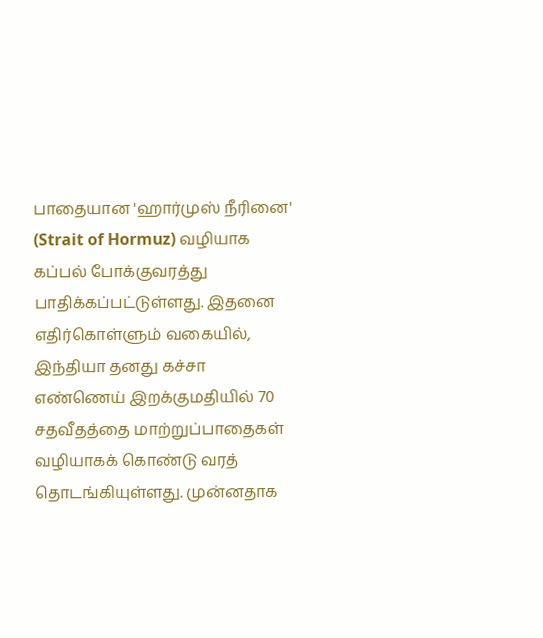பாதையான 'ஹார்முஸ் நீரினை' (Strait of Hormuz) வழியாக கப்பல் போக்குவரத்து பாதிக்கப்பட்டுள்ளது. இதனை எதிர்கொள்ளும் வகையில், இந்தியா தனது கச்சா எண்ணெய் இறக்குமதியில் 70 சதவீதத்தை மாற்றுப்பாதைகள் வழியாகக் கொண்டு வரத் தொடங்கியுள்ளது. முன்னதாக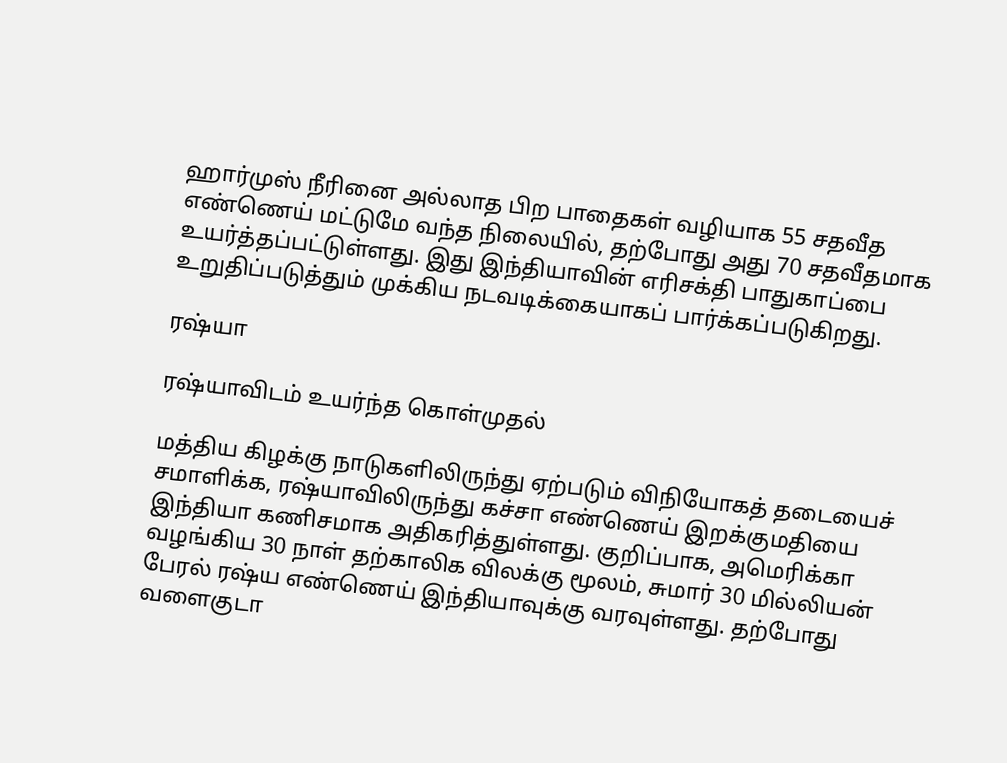ஹார்முஸ் நீரினை அல்லாத பிற பாதைகள் வழியாக 55 சதவீத எண்ணெய் மட்டுமே வந்த நிலையில், தற்போது அது 70 சதவீதமாக உயர்த்தப்பட்டுள்ளது. இது இந்தியாவின் எரிசக்தி பாதுகாப்பை உறுதிப்படுத்தும் முக்கிய நடவடிக்கையாகப் பார்க்கப்படுகிறது.

ரஷ்யா

ரஷ்யாவிடம் உயர்ந்த கொள்முதல்

மத்திய கிழக்கு நாடுகளிலிருந்து ஏற்படும் விநியோகத் தடையைச் சமாளிக்க, ரஷ்யாவிலிருந்து கச்சா எண்ணெய் இறக்குமதியை இந்தியா கணிசமாக அதிகரித்துள்ளது. குறிப்பாக, அமெரிக்கா வழங்கிய 30 நாள் தற்காலிக விலக்கு மூலம், சுமார் 30 மில்லியன் பேரல் ரஷ்ய எண்ணெய் இந்தியாவுக்கு வரவுள்ளது. தற்போது வளைகுடா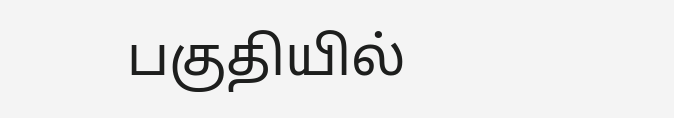பகுதியில்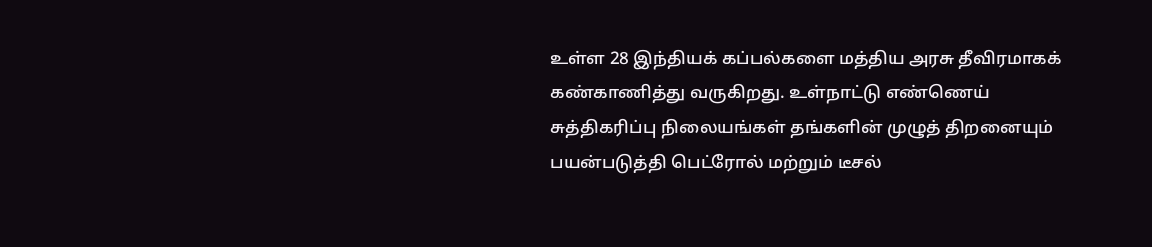உள்ள 28 இந்தியக் கப்பல்களை மத்திய அரசு தீவிரமாகக் கண்காணித்து வருகிறது. உள்நாட்டு எண்ணெய் சுத்திகரிப்பு நிலையங்கள் தங்களின் முழுத் திறனையும் பயன்படுத்தி பெட்ரோல் மற்றும் டீசல்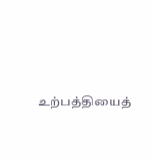உற்பத்தியைத்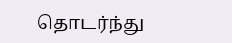தொடர்ந்து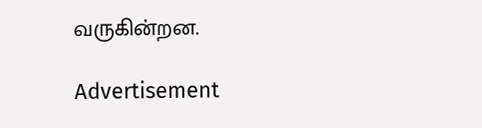வருகின்றன.

Advertisement